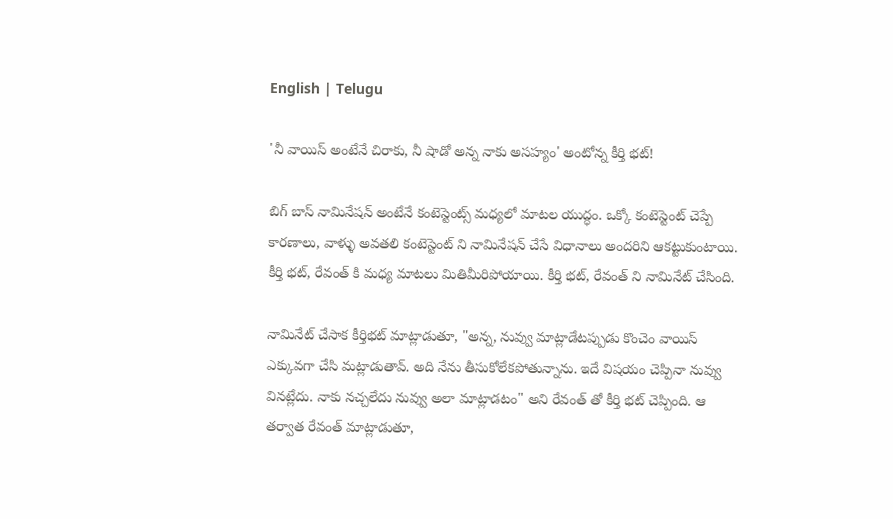English | Telugu

'నీ వాయిస్ అంటేనే చిరాకు, నీ షాడో అన్న నాకు అసహ్యం' అంటోన్న కీర్తి భట్!

బిగ్ బాస్ నామినేషన్ అంటేనే కంటెస్టెంట్స్ మధ్యలో మాటల యుద్ధం. ఒక్కో కంటెస్టెంట్ చెప్పే కారణాలు, వాళ్ళు అవతలి కంటెస్టెంట్ ని నామినేషన్ చేసే విధానాలు అందరిని ఆకట్టుకుంటాయి. కీర్తి భట్, రేవంత్ కి మధ్య మాటలు మితిమీరిపోయాయి. కీర్తి భట్, రేవంత్ ని నామినేట్ చేసింది.

నామినేట్ చేసాక కీర్తిభట్ మాట్లాడుతూ, "అన్న, నువ్వు మాట్లాడేటప్పుడు కొంచెం వాయిస్ ఎక్కువగా చేసి మట్లాడుతావ్. అది నేను తీసుకోలేకపోతున్నాను. ఇదే విషయం చెప్పినా నువ్వు వినట్లేదు. నాకు నచ్చలేదు నువ్వు అలా మాట్లాడటం" అని రేవంత్ తో కీర్తి భట్ చెప్పింది. ఆ తర్వాత రేవంత్ మాట్లాడుతూ,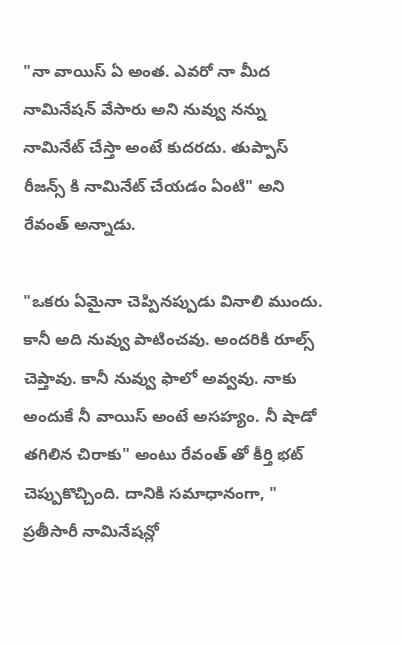"నా వాయిస్ ఏ అంత. ఎవరో నా మీద నామినేషన్ వేసారు అని నువ్వు నన్ను నామినేట్ చేస్తా అంటే కుదరదు. తుప్పాస్ రీజన్స్ కి నామినేట్ చేయడం ఏంటి" అని రేవంత్ అన్నాడు.

"ఒకరు ఏమైనా చెప్పినప్పుడు వినాలి ముందు. కానీ అది నువ్వు పాటించవు. అందరికి రూల్స్ చెప్తావు. కానీ నువ్వు ఫాలో అవ్వవు. నాకు అందుకే నీ వాయిస్ అంటే అసహ్యం. నీ షాడో తగిలిన చిరాకు" అంటు రేవంత్ తో కీర్తి భట్ చెప్పుకొచ్చింది. దానికి సమాధానంగా, " ప్రతీసారీ నామినేషన్లో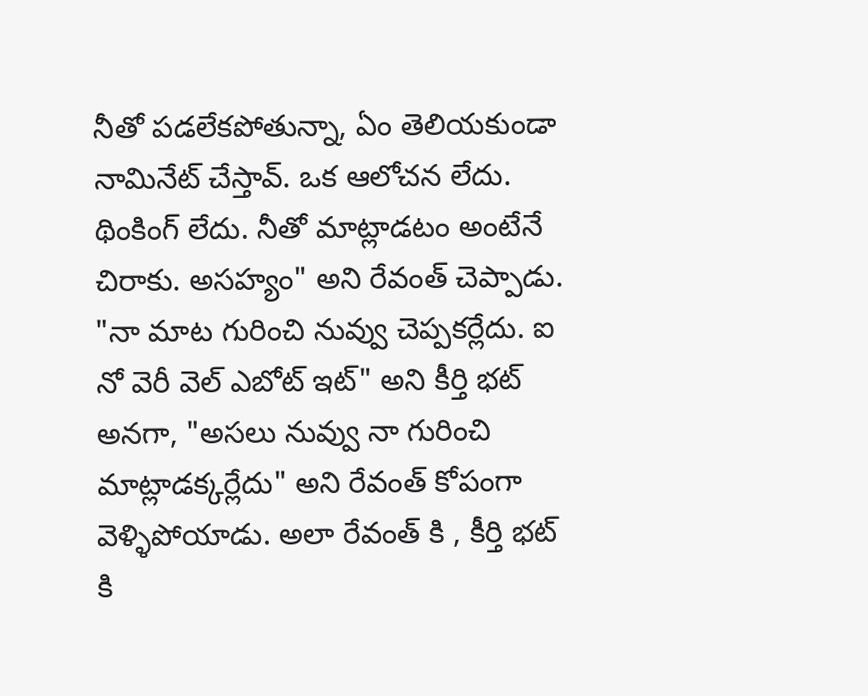నీతో పడలేకపోతున్నా, ఏం తెలియకుండా నామినేట్ చేస్తావ్. ఒక ఆలోచన లేదు. థింకింగ్ లేదు. నీతో మాట్లాడటం అంటేనే చిరాకు. అసహ్యం" అని రేవంత్ చెప్పాడు. "నా మాట గురించి నువ్వు చెప్పకర్లేదు. ఐ నో వెరీ వెల్ ఎబోట్ ఇట్" అని కీర్తి భట్ అనగా, "అసలు నువ్వు నా గురించి మాట్లాడక్కర్లేదు" అని రేవంత్ కోపంగా వెళ్ళిపోయాడు. అలా రేవంత్ కి , కీర్తి భట్ కి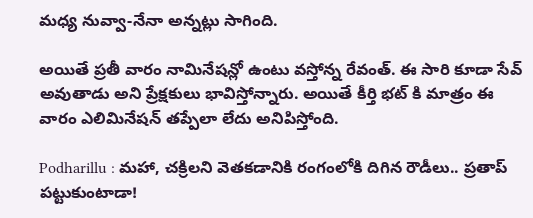మధ్య నువ్వా-నేనా అన్నట్లు సాగింది.

అయితే ప్రతీ వారం నామినేషన్లో ఉంటు వస్తోన్న రేవంత్. ఈ సారి కూడా సేవ్ అవుతాడు అని ప్రేక్షకులు భావిస్తోన్నారు. అయితే కీర్తి భట్ కి మాత్రం ఈ వారం ఎలిమినేషన్ తప్పేలా లేదు అనిపిస్తోంది.

Podharillu : మహా, చక్రిలని వెతకడానికి రంగంలోకి దిగిన రౌడీలు.. ప్రతాప్ పట్టుకుంటాడా!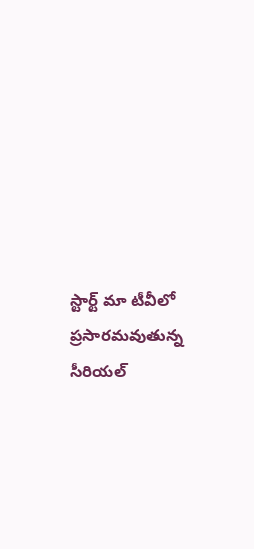స్టార్ట్ మా టీవీలో ప్రసారమవుతున్న సీరియల్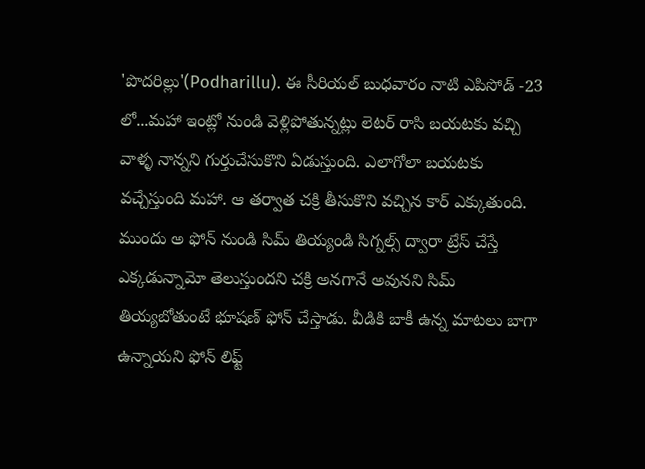'పొదరిల్లు'(Podharillu). ఈ సీరియల్ బుధవారం నాటి ఎపిసోడ్ -23 లో...మహా ఇంట్లో నుండి వెళ్లిపోతున్నట్లు లెటర్ రాసి బయటకు వచ్చి వాళ్ళ నాన్నని గుర్తుచేసుకొని ఏడుస్తుంది. ఎలాగోలా బయటకు వచ్చేస్తుంది మహా. ఆ తర్వాత చక్రి తీసుకొని వచ్చిన కార్ ఎక్కుతుంది. ముందు అ ఫోన్ నుండి సిమ్ తియ్యండి సిగ్నల్స్ ద్వారా ట్రేస్ చేస్తే ఎక్కడున్నామో తెలుస్తుందని చక్రి అనగానే అవునని సిమ్ తియ్యబోతుంటే భూషణ్ ఫోన్ చేస్తాడు. వీడికి బాకీ ఉన్న మాటలు బాగా ఉన్నాయని ఫోన్ లిఫ్ట్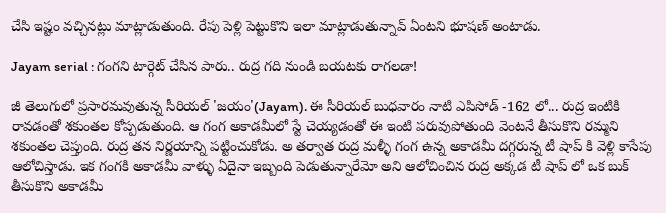చేసి ఇష్టం వచ్చినట్లు మాట్లాడుతుంది. రేపు పెళ్లి పెట్టుకొని ఇలా మాట్లాడుతున్నావ్ ఏంటని భూషణ్ అంటాడు.

Jayam serial : గంగని టార్గెట్ చేసిన పారు.. రుద్ర గది నుండి బయటకు రాగలడా!

జీ తెలుగులో ప్రసారమవుతున్న సీరియల్ 'జయం'(Jayam). ఈ సీరియల్ బుధవారం నాటి ఎపిసోడ్ -162 లో... రుద్ర ఇంటికి రావడంతో శకుంతల కోప్పడుతుంది. ఆ గంగ అకాడమీలో స్టే చెయ్యడంతో ఈ ఇంటి పరువుపోతుంది వెంటనే తీసుకొని రమ్మని శకుంతల చెప్తుంది. రుద్ర తన నిర్ణయాన్ని పట్టించుకోడు. అ తర్వాత రుద్ర మళ్ళీ గంగ ఉన్న అకాడమీ దగ్గరున్న టీ షాప్ కి వెళ్లి కాసేపు ఆలోచిస్తాడు. ఇక గంగకి అకాడమీ వాళ్ళు ఏదైనా ఇబ్బంది పెడుతున్నారేమో అని ఆలోచించిన రుద్ర అక్కడ టీ షాప్ లో ఒక బుక్ తీసుకొని అకాడమీ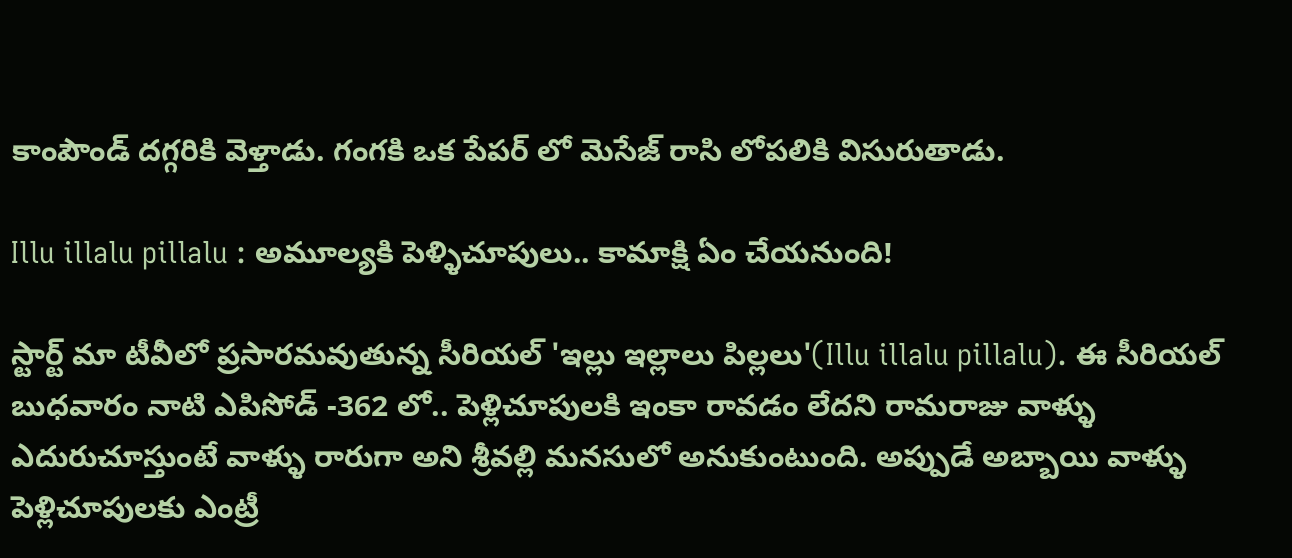కాంపౌండ్ దగ్గరికి వెళ్తాడు. గంగకి ఒక పేపర్ లో మెసేజ్ రాసి లోపలికి విసురుతాడు.

Illu illalu pillalu : అమూల్యకి పెళ్ళిచూపులు.. కామాక్షి ఏం చేయనుంది!

స్టార్ట్ మా టీవీలో ప్రసారమవుతున్న సీరియల్ 'ఇల్లు ఇల్లాలు పిల్లలు'(Illu illalu pillalu). ఈ సీరియల్ బుధవారం నాటి ఎపిసోడ్ -362 లో.. పెళ్లిచూపులకి ఇంకా రావడం లేదని రామరాజు వాళ్ళు ఎదురుచూస్తుంటే వాళ్ళు రారుగా అని శ్రీవల్లి మనసులో అనుకుంటుంది. అప్పుడే అబ్బాయి వాళ్ళు పెళ్లిచూపులకు ఎంట్రీ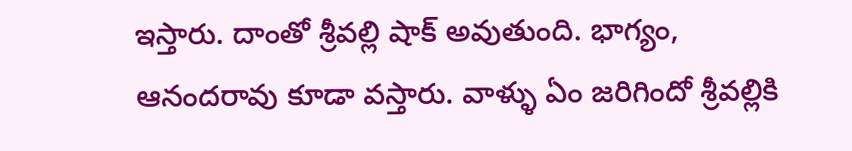ఇస్తారు‌. దాంతో శ్రీవల్లి షాక్ అవుతుంది. భాగ్యం, ఆనందరావు కూడా వస్తారు. వాళ్ళు ఏం జరిగిందో శ్రీవల్లికి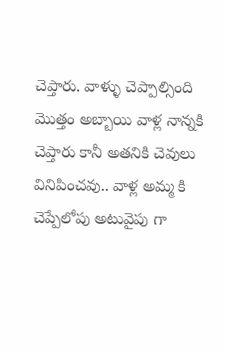చెప్తారు. వాళ్ళు చెప్పాల్సింది మొత్తం అబ్బాయి వాళ్ల నాన్నకి చెప్తారు కానీ అతనికి చెవులు వినిపించవు.. వాళ్ల అమ్మ కి చెప్పేలోపు అటువైపు గా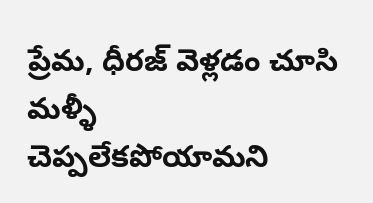ప్రేమ, ధీరజ్ వెళ్లడం చూసి మళ్ళీ చెప్పలేకపోయామని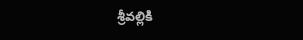శ్రీవల్లికి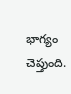భాగ్యం చెప్తుంది.